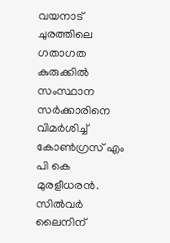വയനാട് ചുരത്തിലെ ഗതാഗത കുരുക്കില്‍ സംസ്ഥാന സർക്കാരിനെ വിമര്‍ശിച്ച് കോൺഗ്രസ് എം പി കെ മുരളീധരൻ. സിൽവർ ലൈനിന്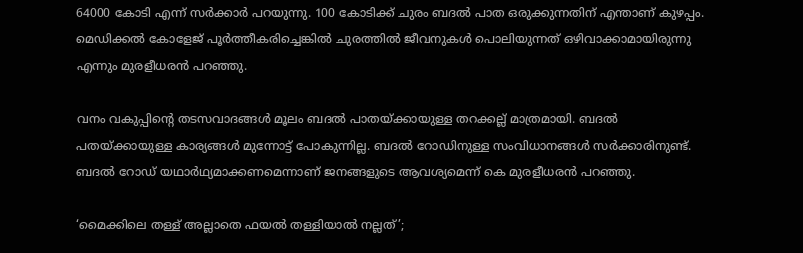64000 കോടി എന്ന് സർക്കാർ പറയുന്നു. 100 കോടിക്ക് ചുരം ബദൽ പാത ഒരുക്കുന്നതിന് എന്താണ് കുഴപ്പം. മെഡിക്കൽ കോളേജ് പൂർത്തീകരിച്ചെങ്കിൽ ചുരത്തിൽ ജീവനുകൾ പൊലിയുന്നത് ഒഴിവാക്കാമായിരുന്നു എന്നും മുരളീധരന്‍ പറഞ്ഞു.

വനം വകുപ്പിന്റെ തടസവാദങ്ങൾ മൂലം ബദൽ പാതയ്ക്കായുള്ള തറക്കല്ല് മാത്രമായി. ബദൽ പതയ്‌ക്കായുള്ള കാര്യങ്ങൾ മുന്നോട്ട് പോകുന്നില്ല. ബദൽ റോഡിനുള്ള സംവിധാനങ്ങൾ സർക്കാരിനുണ്ട്. ബദൽ റോഡ് യഥാർഥ്യമാക്കണമെന്നാണ് ജനങ്ങളുടെ ആവശ്യമെന്ന് കെ മുരളീധരന്‍ പറഞ്ഞു.

‘മൈക്കിലെ തള്ള് അല്ലാതെ ഫയൽ തള്ളിയാൽ നല്ലത്’;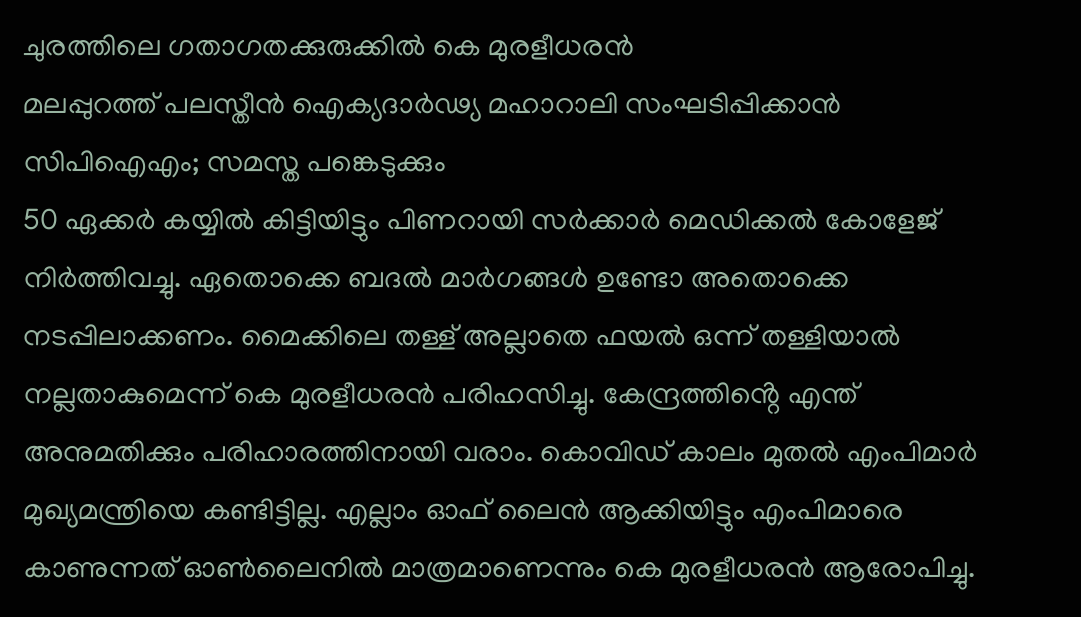ചുരത്തിലെ ഗതാഗതക്കുരുക്കില്‍ കെ മുരളീധരൻ
മലപ്പുറത്ത് പലസ്തീൻ ഐക്യദാർഢ്യ മഹാറാലി സംഘടിപ്പിക്കാൻ സിപിഐഎം; സമസ്ത പങ്കെടുക്കും
50 ഏക്കർ കയ്യിൽ കിട്ടിയിട്ടും പിണറായി സർക്കാർ മെഡിക്കൽ കോളേജ് നിർത്തിവച്ചു. ഏതൊക്കെ ബദൽ മാർഗങ്ങൾ ഉണ്ടോ അതൊക്കെ നടപ്പിലാക്കണം. മൈക്കിലെ തള്ള് അല്ലാതെ ഫയൽ ഒന്ന് തള്ളിയാൽ നല്ലതാകുമെന്ന് കെ മുരളീധരന്‍ പരിഹസിച്ചു. കേന്ദ്രത്തിൻ്റെ എന്ത് അനുമതിക്കും പരിഹാരത്തിനായി വരാം. കൊവിഡ് കാലം മുതൽ എംപിമാർ മുഖ്യമന്ത്രിയെ കണ്ടിട്ടില്ല. എല്ലാം ഓഫ് ലൈൻ ആക്കിയിട്ടും എംപിമാരെ കാണുന്നത് ഓൺലൈനിൽ മാത്രമാണെന്നും കെ മുരളീധരന്‍ ആരോപിച്ചു.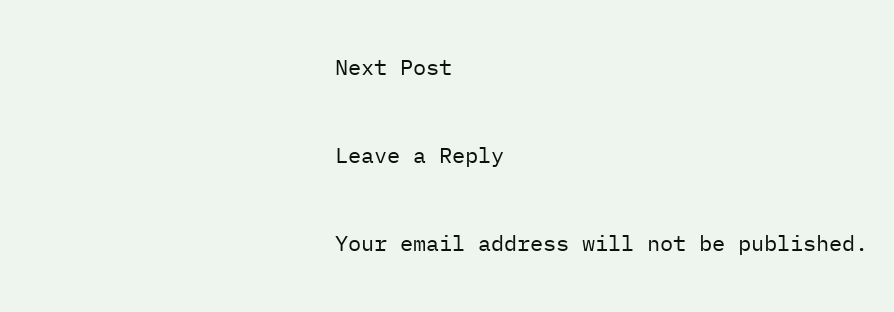Next Post

Leave a Reply

Your email address will not be published.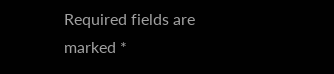Required fields are marked *